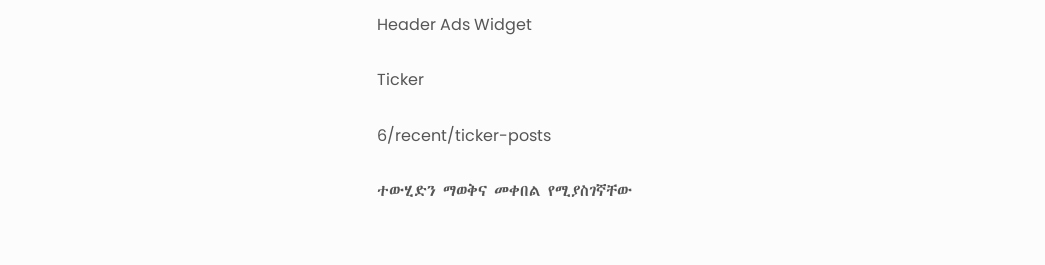Header Ads Widget

Ticker

6/recent/ticker-posts

ተውሂድን ማወቅና መቀበል የሚያስገኛቸው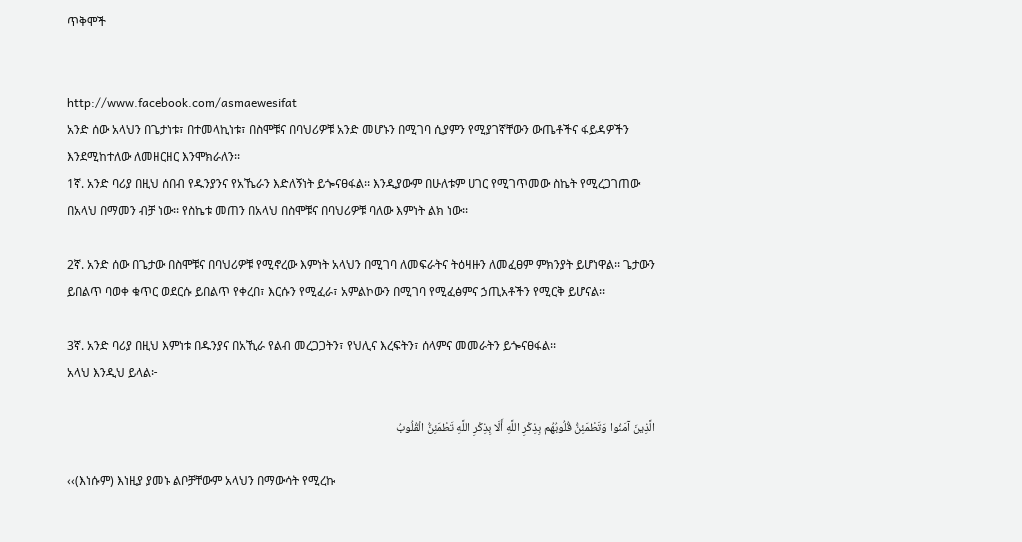ጥቅሞች


http://www.facebook.com/asmaewesifat
አንድ ሰው አላህን በጌታነቱ፣ በተመላኪነቱ፣ በስሞቹና በባህሪዎቹ አንድ መሆኑን በሚገባ ሲያምን የሚያገኛቸውን ውጤቶችና ፋይዳዎችን እንደሚከተለው ለመዘርዘር እንሞክራለን፡፡
1ኛ. አንድ ባሪያ በዚህ ሰበብ የዱንያንና የአኼራን እድለኝነት ይጐናፀፋል፡፡ እንዲያውም በሁለቱም ሀገር የሚገጥመው ስኬት የሚረጋገጠው በአላህ በማመን ብቻ ነው፡፡ የስኬቱ መጠን በአላህ በስሞቹና በባህሪዎቹ ባለው እምነት ልክ ነው፡፡

2ኛ. አንድ ሰው በጌታው በስሞቹና በባህሪዎቹ የሚኖረው እምነት አላህን በሚገባ ለመፍራትና ትዕዛዙን ለመፈፀም ምክንያት ይሆነዋል፡፡ ጌታውን ይበልጥ ባወቀ ቁጥር ወደርሱ ይበልጥ የቀረበ፣ እርሱን የሚፈራ፣ አምልኮውን በሚገባ የሚፈፅምና ኃጢአቶችን የሚርቅ ይሆናል፡፡

3ኛ. አንድ ባሪያ በዚህ እምነቱ በዱንያና በአኺራ የልብ መረጋጋትን፣ የህሊና እረፍትን፣ ሰላምና መመራትን ይጐናፀፋል፡፡
አላህ እንዲህ ይላል፦

الَّذِينَ آمَنُوا وَتَطْمَئِنُّ قُلُوبُهُم بِذِكْرِ اللَّهِ أَلَا بِذِكْرِ اللَّهِ تَطْمَئِنُّ الْقُلُوبُ

‹‹(እነሱም) እነዚያ ያመኑ ልቦቻቸውም አላህን በማውሳት የሚረኩ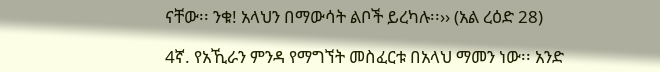ናቸው፡፡ ንቁ! አላህን በማውሳት ልቦች ይረካሉ፡፡›› (አል ረዕድ 28)

4ኛ. የአኺራን ምንዳ የማግኘት መስፈርቱ በአላህ ማመን ነው፡፡ አንድ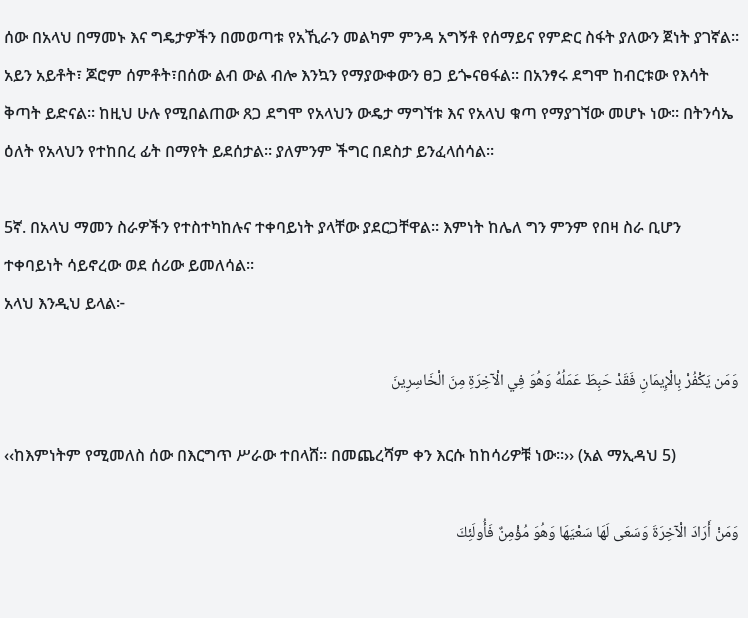ሰው በአላህ በማመኑ እና ግዴታዎችን በመወጣቱ የአኺራን መልካም ምንዳ አግኝቶ የሰማይና የምድር ስፋት ያለውን ጀነት ያገኛል፡፡ አይን አይቶት፣ ጆሮም ሰምቶት፣በሰው ልብ ውል ብሎ እንኳን የማያውቀውን ፀጋ ይጐናፀፋል፡፡ በአንፃሩ ደግሞ ከብርቱው የእሳት ቅጣት ይድናል፡፡ ከዚህ ሁሉ የሚበልጠው ጸጋ ደግሞ የአላህን ውዴታ ማግኘቱ እና የአላህ ቁጣ የማያገኘው መሆኑ ነው፡፡ በትንሳኤ ዕለት የአላህን የተከበረ ፊት በማየት ይደሰታል። ያለምንም ችግር በደስታ ይንፈላሰሳል፡፡

5ኛ. በአላህ ማመን ስራዎችን የተስተካከሉና ተቀባይነት ያላቸው ያደርጋቸዋል፡፡ እምነት ከሌለ ግን ምንም የበዛ ስራ ቢሆን ተቀባይነት ሳይኖረው ወደ ሰሪው ይመለሳል፡፡
አላህ እንዲህ ይላል፦

وَمَن يَكْفُرْ بِالْإِيمَانِ فَقَدْ حَبِطَ عَمَلُهُ وَهُوَ فِي الْآخِرَةِ مِنَ الْخَاسِرِينَ

‹‹ከእምነትም የሚመለስ ሰው በእርግጥ ሥራው ተበላሸ፡፡ በመጨረሻም ቀን እርሱ ከከሳሪዎቹ ነው፡፡›› (አል ማኢዳህ 5)

وَمَنْ أَرَادَ الْآخِرَةَ وَسَعَى لَهَا سَعْيَهَا وَهُوَ مُؤْمِنٌ فَأُولَئِكَ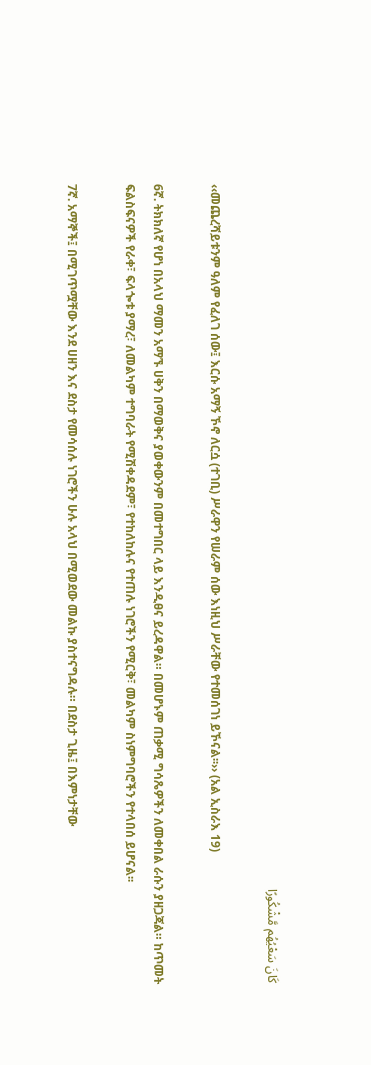كَانَ سَعْيُهُم مَّشْكُورًا

‹‹መጨረሻይቱንም ዓለም የፈለገ ሰው፤ እርሱ አማኝ ኾኖ ለርሷ (ተገቢ) ሥራዋን የሠራም ሰው እነዚህ ሥራቸው የተመሰገነ ይኾናል፡፡›› (አል ኢስራእ 19)

6ኛ. ትክክለኛ የሆነ በአላህ ማመን አማኙ ሀቅን በማወቅና ያወቀውንም በመተግበር ላይ እንዲፀና ይረዳዋል። በመሆኑም ጠቃሚ ግሳጼዎችን ለመቀበል ራሱን ያዘጋጃል። ከጥመት ፍልስፍናዎች የራቀ፣ ፍላጐቱ ያማረ፣ ለመልካም ተግባራት የሚሽቀዳደም፣ የተከለከሉና የተጠሉ ነገሮችን የሚርቅ፣ መልካም ስነምግባሮችን የተላበሰ ይሆናል፡፡

7ኛ. አማኞች፤ በሚገጥሟቸው እንደ ሀዘን እና ደስታ የመሳሰሉ ነገሮችን ሁሉ አላህ በሚወደው መልኩ ያስተናግዳሉ። በደስታ ጊዜ፤ በእምነታቸው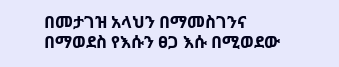በመታገዝ አላህን በማመስገንና በማወደስ የእሱን ፀጋ እሱ በሚወደው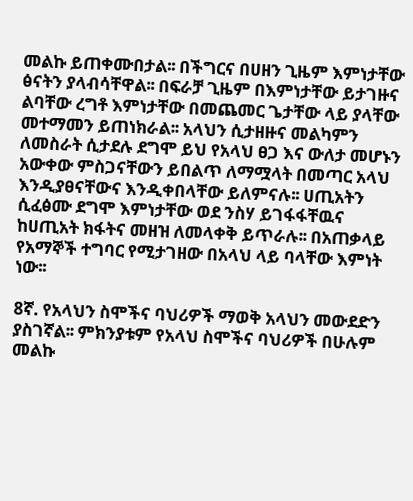መልኩ ይጠቀሙበታል፡፡ በችግርና በሀዘን ጊዜም እምነታቸው ፅናትን ያላብሳቸዋል፡፡ በፍራቻ ጊዜም በእምነታቸው ይታገዙና ልባቸው ረግቶ እምነታቸው በመጨመር ጌታቸው ላይ ያላቸው መተማመን ይጠነክራል፡፡ አላህን ሲታዘዙና መልካምን ለመስራት ሲታደሉ ደግሞ ይህ የአላህ ፀጋ እና ውለታ መሆኑን አውቀው ምስጋናቸውን ይበልጥ ለማሟላት በመጣር አላህ እንዲያፀናቸውና እንዲቀበላቸው ይለምናሉ፡፡ ሀጢአትን ሲፈፅሙ ደግሞ እምነታቸው ወደ ንስሃ ይገፋፋቸዉና ከሀጢአት ክፋትና መዘዝ ለመላቀቅ ይጥራሉ፡፡ በአጠቃላይ የአማኞች ተግባር የሚታገዘው በአላህ ላይ ባላቸው እምነት ነው፡፡

8ኛ. የአላህን ስሞችና ባህሪዎች ማወቅ አላህን መውደድን ያስገኛል፡፡ ምክንያቱም የአላህ ስሞችና ባህሪዎች በሁሉም መልኩ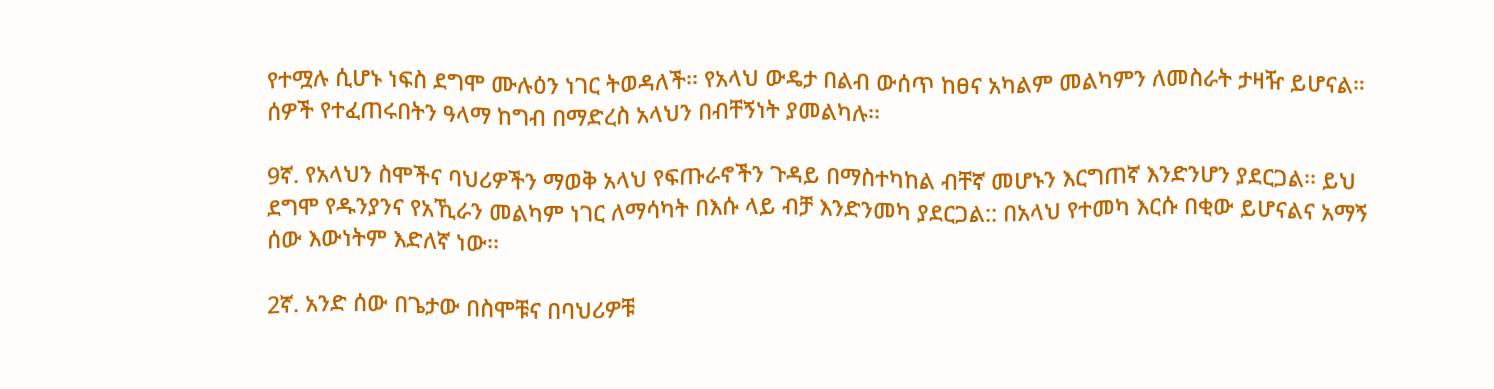የተሟሉ ሲሆኑ ነፍስ ደግሞ ሙሉዕን ነገር ትወዳለች፡፡ የአላህ ውዴታ በልብ ውሰጥ ከፀና አካልም መልካምን ለመስራት ታዛዥ ይሆናል። ሰዎች የተፈጠሩበትን ዓላማ ከግብ በማድረስ አላህን በብቸኝነት ያመልካሉ፡፡

9ኛ. የአላህን ስሞችና ባህሪዎችን ማወቅ አላህ የፍጡራኖችን ጉዳይ በማስተካከል ብቸኛ መሆኑን እርግጠኛ እንድንሆን ያደርጋል፡፡ ይህ ደግሞ የዱንያንና የአኺራን መልካም ነገር ለማሳካት በእሱ ላይ ብቻ እንድንመካ ያደርጋል:: በአላህ የተመካ እርሱ በቂው ይሆናልና አማኝ ሰው እውነትም እድለኛ ነው፡፡

2ኛ. አንድ ሰው በጌታው በስሞቹና በባህሪዎቹ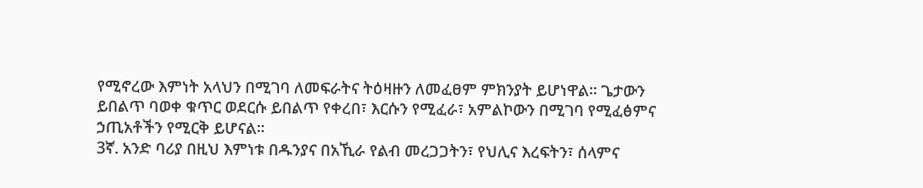የሚኖረው እምነት አላህን በሚገባ ለመፍራትና ትዕዛዙን ለመፈፀም ምክንያት ይሆነዋል፡፡ ጌታውን ይበልጥ ባወቀ ቁጥር ወደርሱ ይበልጥ የቀረበ፣ እርሱን የሚፈራ፣ አምልኮውን በሚገባ የሚፈፅምና ኃጢአቶችን የሚርቅ ይሆናል፡፡
3ኛ. አንድ ባሪያ በዚህ እምነቱ በዱንያና በአኺራ የልብ መረጋጋትን፣ የህሊና እረፍትን፣ ሰላምና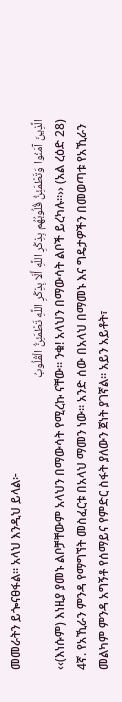መመራትን ይጐናፀፋል፡፡ አላህ እንዲህ ይላል፦
الَّذِينَ آمَنُوا وَتَطْمَئِنُّ قُلُوبُهُم بِذِكْرِ اللَّهِ أَلَا بِذِكْرِ اللَّهِ تَطْمَئِنُّ الْقُلُوبُ
‹‹(እነሱም) እነዚያ ያመኑ ልቦቻቸውም አላህን በማውሳት የሚረኩ ናቸው፡፡ ንቁ! አላህን በማውሳት ልቦች ይረካሉ፡፡›› (አል ረዕድ 28)
4ኛ. የአኺራን ምንዳ የማግኘት መስፈርቱ በአላህ ማመን ነው፡፡ አንድ ሰው በአላህ በማመኑ እና ግዴታዎችን በመወጣቱ የአኺራን መልካም ምንዳ አግኝቶ የሰማይና የምድር ስፋት ያለውን ጀነት ያገኛል፡፡ አይን አይቶት፣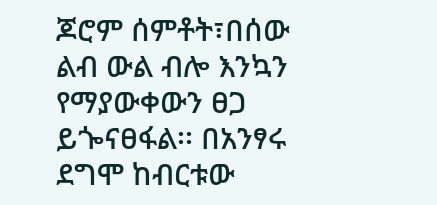ጆሮም ሰምቶት፣በሰው ልብ ውል ብሎ እንኳን የማያውቀውን ፀጋ ይጐናፀፋል፡፡ በአንፃሩ ደግሞ ከብርቱው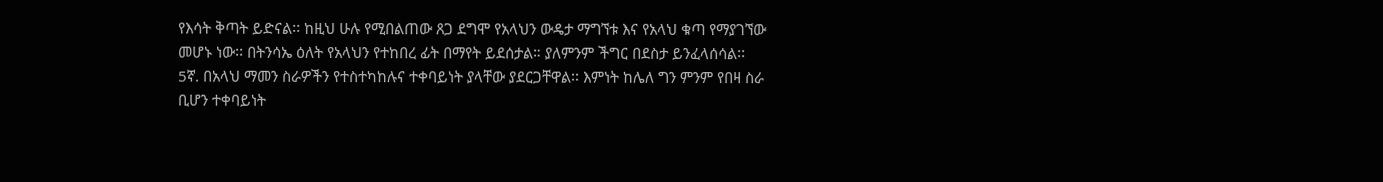የእሳት ቅጣት ይድናል፡፡ ከዚህ ሁሉ የሚበልጠው ጸጋ ደግሞ የአላህን ውዴታ ማግኘቱ እና የአላህ ቁጣ የማያገኘው መሆኑ ነው፡፡ በትንሳኤ ዕለት የአላህን የተከበረ ፊት በማየት ይደሰታል። ያለምንም ችግር በደስታ ይንፈላሰሳል፡፡
5ኛ. በአላህ ማመን ስራዎችን የተስተካከሉና ተቀባይነት ያላቸው ያደርጋቸዋል፡፡ እምነት ከሌለ ግን ምንም የበዛ ስራ ቢሆን ተቀባይነት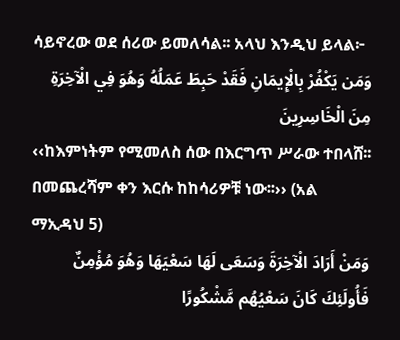ሳይኖረው ወደ ሰሪው ይመለሳል፡፡ አላህ እንዲህ ይላል፦
وَمَن يَكْفُرْ بِالْإِيمَانِ فَقَدْ حَبِطَ عَمَلُهُ وَهُوَ فِي الْآخِرَةِ مِنَ الْخَاسِرِينَ
‹‹ከእምነትም የሚመለስ ሰው በእርግጥ ሥራው ተበላሸ፡፡ በመጨረሻም ቀን እርሱ ከከሳሪዎቹ ነው፡፡›› (አል ማኢዳህ 5)
وَمَنْ أَرَادَ الْآخِرَةَ وَسَعَى لَهَا سَعْيَهَا وَهُوَ مُؤْمِنٌ فَأُولَئِكَ كَانَ سَعْيُهُم مَّشْكُورًا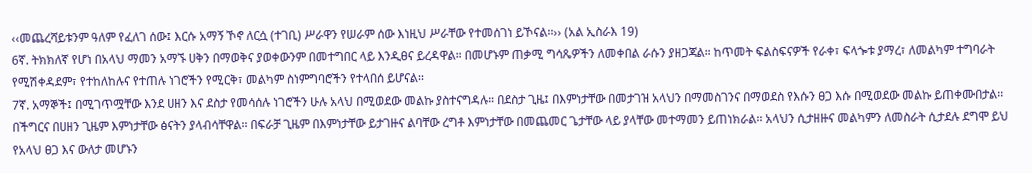‹‹መጨረሻይቱንም ዓለም የፈለገ ሰው፤ እርሱ አማኝ ኾኖ ለርሷ (ተገቢ) ሥራዋን የሠራም ሰው እነዚህ ሥራቸው የተመሰገነ ይኾናል፡፡›› (አል ኢስራእ 19)
6ኛ. ትክክለኛ የሆነ በአላህ ማመን አማኙ ሀቅን በማወቅና ያወቀውንም በመተግበር ላይ እንዲፀና ይረዳዋል። በመሆኑም ጠቃሚ ግሳጼዎችን ለመቀበል ራሱን ያዘጋጃል። ከጥመት ፍልስፍናዎች የራቀ፣ ፍላጐቱ ያማረ፣ ለመልካም ተግባራት የሚሽቀዳደም፣ የተከለከሉና የተጠሉ ነገሮችን የሚርቅ፣ መልካም ስነምግባሮችን የተላበሰ ይሆናል፡፡
7ኛ. አማኞች፤ በሚገጥሟቸው እንደ ሀዘን እና ደስታ የመሳሰሉ ነገሮችን ሁሉ አላህ በሚወደው መልኩ ያስተናግዳሉ። በደስታ ጊዜ፤ በእምነታቸው በመታገዝ አላህን በማመስገንና በማወደስ የእሱን ፀጋ እሱ በሚወደው መልኩ ይጠቀሙበታል፡፡ በችግርና በሀዘን ጊዜም እምነታቸው ፅናትን ያላብሳቸዋል፡፡ በፍራቻ ጊዜም በእምነታቸው ይታገዙና ልባቸው ረግቶ እምነታቸው በመጨመር ጌታቸው ላይ ያላቸው መተማመን ይጠነክራል፡፡ አላህን ሲታዘዙና መልካምን ለመስራት ሲታደሉ ደግሞ ይህ የአላህ ፀጋ እና ውለታ መሆኑን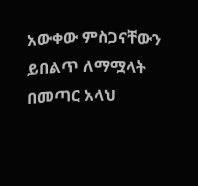አውቀው ምስጋናቸውን ይበልጥ ለማሟላት በመጣር አላህ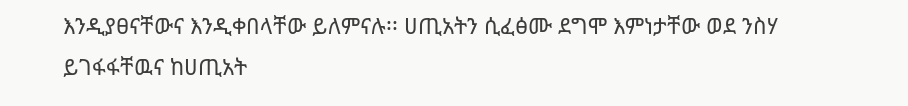እንዲያፀናቸውና እንዲቀበላቸው ይለምናሉ፡፡ ሀጢአትን ሲፈፅሙ ደግሞ እምነታቸው ወደ ንስሃ ይገፋፋቸዉና ከሀጢአት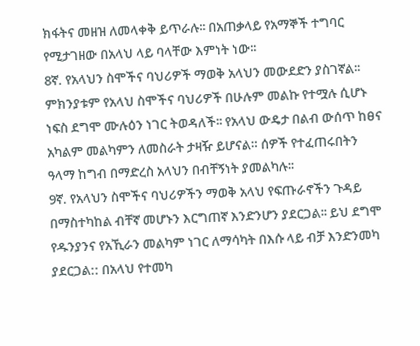ክፋትና መዘዝ ለመላቀቅ ይጥራሉ፡፡ በአጠቃላይ የአማኞች ተግባር የሚታገዘው በአላህ ላይ ባላቸው እምነት ነው፡፡
8ኛ. የአላህን ስሞችና ባህሪዎች ማወቅ አላህን መውደድን ያስገኛል፡፡ ምክንያቱም የአላህ ስሞችና ባህሪዎች በሁሉም መልኩ የተሟሉ ሲሆኑ ነፍስ ደግሞ ሙሉዕን ነገር ትወዳለች፡፡ የአላህ ውዴታ በልብ ውሰጥ ከፀና አካልም መልካምን ለመስራት ታዛዥ ይሆናል። ሰዎች የተፈጠሩበትን ዓላማ ከግብ በማድረስ አላህን በብቸኝነት ያመልካሉ፡፡
9ኛ. የአላህን ስሞችና ባህሪዎችን ማወቅ አላህ የፍጡራኖችን ጉዳይ በማስተካከል ብቸኛ መሆኑን እርግጠኛ እንድንሆን ያደርጋል፡፡ ይህ ደግሞ የዱንያንና የአኺራን መልካም ነገር ለማሳካት በእሱ ላይ ብቻ እንድንመካ ያደርጋል:: በአላህ የተመካ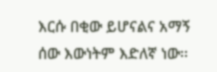እርሱ በቂው ይሆናልና አማኝ ሰው እውነትም እድለኛ ነው፡፡